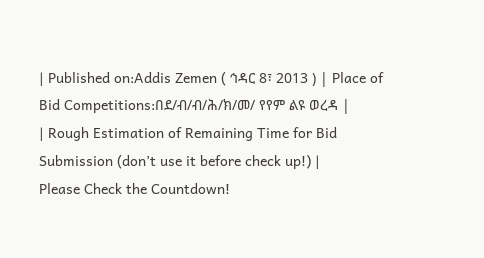| Published on:Addis Zemen ( ኅዳር 8፣ 2013 ) | Place of Bid Competitions:በደ/ብ/ብ/ሕ/ክ/መ/ የየም ልዩ ወረዳ |
| Rough Estimation of Remaining Time for Bid Submission (don’t use it before check up!) |
Please Check the Countdown!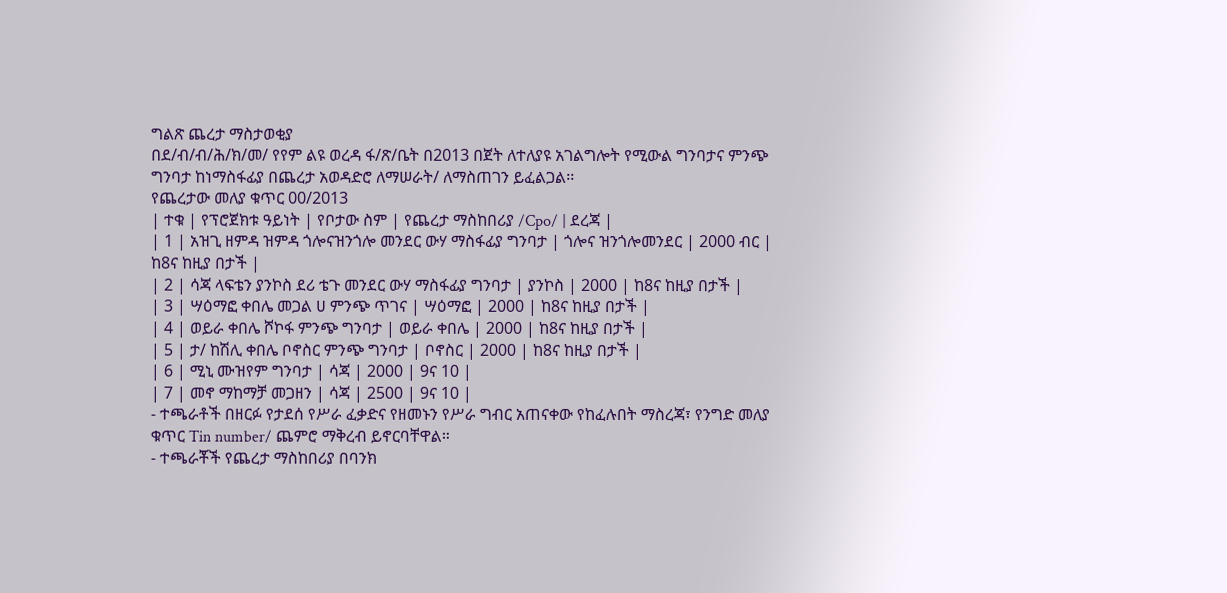ግልጽ ጨረታ ማስታወቂያ
በደ/ብ/ብ/ሕ/ክ/መ/ የየም ልዩ ወረዳ ፋ/ጽ/ቤት በ2013 በጀት ለተለያዩ አገልግሎት የሚውል ግንባታና ምንጭ ግንባታ ከነማስፋፊያ በጨረታ አወዳድሮ ለማሠራት/ ለማስጠገን ይፈልጋል፡፡
የጨረታው መለያ ቁጥር 00/2013
| ተቁ | የፕሮጀክቱ ዓይነት | የቦታው ስም | የጨረታ ማስከበሪያ /Cpo/ | ደረጃ |
| 1 | አዝጊ ዘምዳ ዝምዳ ጎሎናዝንጎሎ መንደር ውሃ ማስፋፊያ ግንባታ | ጎሎና ዝንጎሎመንደር | 2000 ብር | ከ8ና ከዚያ በታች |
| 2 | ሳጃ ላፍቴን ያንኮስ ደሪ ቴጉ መንደር ውሃ ማስፋፊያ ግንባታ | ያንኮስ | 2000 | ከ8ና ከዚያ በታች |
| 3 | ሣዕማፎ ቀበሌ መጋል ሀ ምንጭ ጥገና | ሣዕማፎ | 2000 | ከ8ና ከዚያ በታች |
| 4 | ወይራ ቀበሌ ሾኮፋ ምንጭ ግንባታ | ወይራ ቀበሌ | 2000 | ከ8ና ከዚያ በታች |
| 5 | ታ/ ከሽሊ ቀበሌ ቦኖስር ምንጭ ግንባታ | ቦኖስር | 2000 | ከ8ና ከዚያ በታች |
| 6 | ሚኒ ሙዝየም ግንባታ | ሳጃ | 2000 | 9ና 10 |
| 7 | መኖ ማከማቻ መጋዘን | ሳጃ | 2500 | 9ና 10 |
- ተጫራቶች በዘርፉ የታደሰ የሥራ ፈቃድና የዘመኑን የሥራ ግብር አጠናቀው የከፈሉበት ማስረጃ፣ የንግድ መለያ ቁጥር Tin number/ ጨምሮ ማቅረብ ይኖርባቸዋል።
- ተጫራቾች የጨረታ ማስከበሪያ በባንክ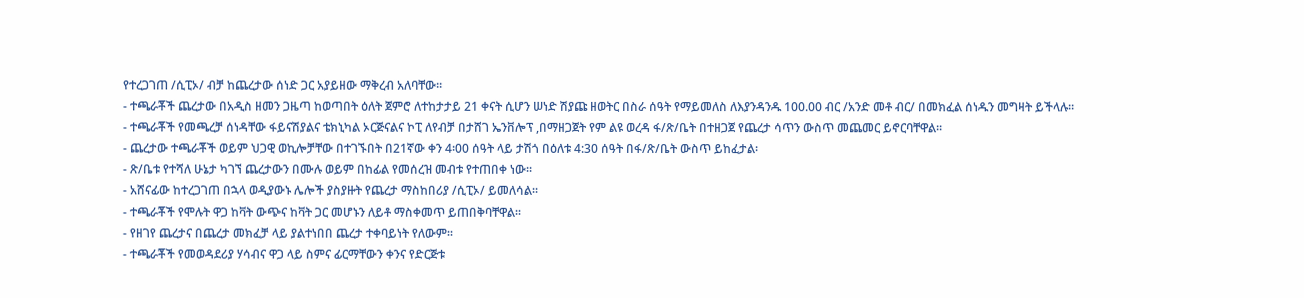የተረጋገጠ /ሲፒኦ/ ብቻ ከጨረታው ሰነድ ጋር አያይዘው ማቅረብ አለባቸው፡፡
- ተጫራቾች ጨረታው በአዲስ ዘመን ጋዜጣ ከወጣበት ዕለት ጀምሮ ለተከታታይ 21 ቀናት ሲሆን ሠነድ ሽያጩ ዘወትር በስራ ሰዓት የማይመለስ ለእያንዳንዱ 100.00 ብር /አንድ መቶ ብር/ በመክፈል ሰነዱን መግዛት ይችላሉ።
- ተጫራቾች የመጫረቻ ሰነዳቸው ፋይናሽያልና ቴክኒካል ኦርጅናልና ኮፒ ለየብቻ በታሸገ ኤንቨሎፕ ,በማዘጋጀት የም ልዩ ወረዳ ፋ/ጽ/ቤት በተዘጋጀ የጨረታ ሳጥን ውስጥ መጨመር ይኖርባቸዋል።
- ጨረታው ተጫራቾች ወይም ህጋዊ ወኪሎቻቸው በተገኙበት በ21ኛው ቀን 4፡00 ሰዓት ላይ ታሽጎ በዕለቱ 4:30 ሰዓት በፋ/ጽ/ቤት ውስጥ ይከፈታል፡
- ጽ/ቤቱ የተሻለ ሁኔታ ካገኘ ጨረታውን በሙሉ ወይም በከፊል የመሰረዝ መብቱ የተጠበቀ ነው።
- አሸናፊው ከተረጋገጠ በኋላ ወዲያውኑ ሌሎች ያስያዙት የጨረታ ማስከበሪያ /ሲፒኦ/ ይመለሳል።
- ተጫራቾች የሞሉት ዋጋ ከቫት ውጭና ከቫት ጋር መሆኑን ለይቶ ማስቀመጥ ይጠበቅባቸዋል፡፡
- የዘገየ ጨረታና በጨረታ መክፈቻ ላይ ያልተነበበ ጨረታ ተቀባይነት የለውም፡፡
- ተጫራቾች የመወዳደሪያ ሃሳብና ዋጋ ላይ ስምና ፊርማቸውን ቀንና የድርጅቱ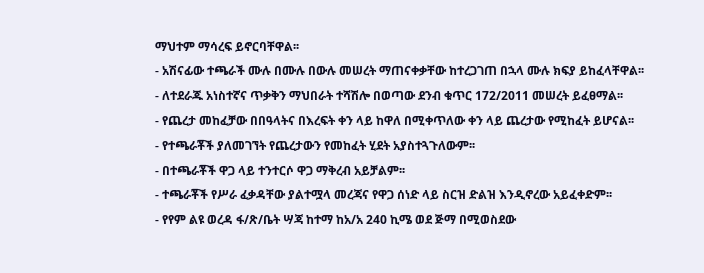ማህተም ማሳረፍ ይኖርባቸዋል፡፡
- አሽናፊው ተጫራች ሙሉ በሙሉ በውሉ መሠረት ማጠናቀቃቸው ከተረጋገጠ በኋላ ሙሉ ክፍያ ይከፈላቸዋል፡፡
- ለተደራጁ አነስተኛና ጥቃቅን ማህበራት ተሻሽሎ በወጣው ደንብ ቁጥር 172/2011 መሠረት ይፈፀማል፡፡
- የጨረታ መከፈቻው በበዓላትና በእረፍት ቀን ላይ ከዋለ በሚቀጥለው ቀን ላይ ጨረታው የሚከፈት ይሆናል፡፡
- የተጫራቾች ያለመገኘት የጨረታውን የመከፈት ሂደት አያስተጓጉለውም፡፡
- በተጫራቾች ዋጋ ላይ ተንተርሶ ዋጋ ማቅረብ አይቻልም፡፡
- ተጫራቾች የሥራ ፈቃዳቸው ያልተሟላ መረጃና የዋጋ ሰነድ ላይ ስርዝ ድልዝ እንዲኖረው አይፈቀድም፡፡
- የየም ልዩ ወረዳ ፋ/ጽ/ቤት ሣጃ ከተማ ከአ/አ 240 ኪሜ ወደ ጅማ በሚወስደው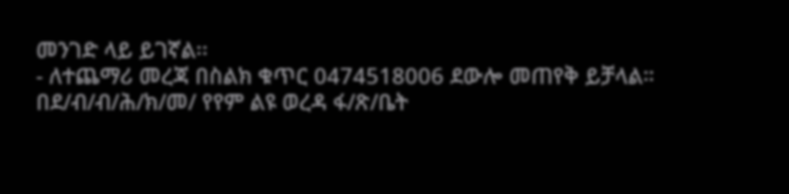መንገድ ላይ ይገኛል፡፡
- ለተጨማሪ መረጃ በስልክ ቁጥር 0474518006 ደውሎ መጠየቅ ይቻላል።
በደ/ብ/ብ/ሕ/ክ/መ/ የየም ልዩ ወረዳ ፋ/ጽ/ቤት